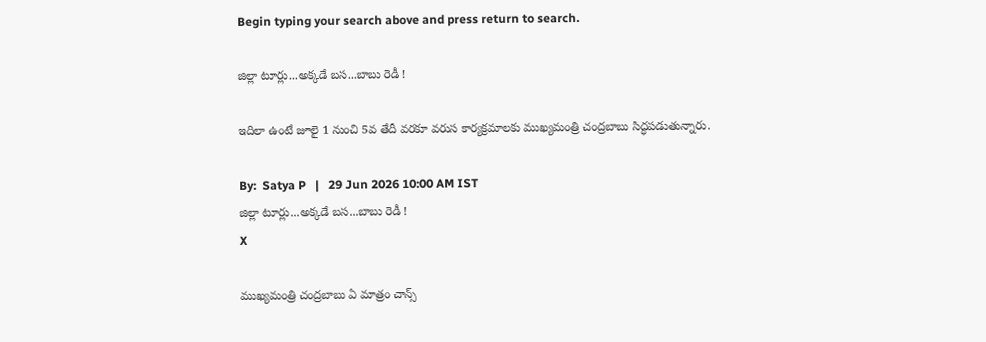Begin typing your search above and press return to search.

జిల్లా టూర్లు...అక్కడే బస...బాబు రెడీ !

ఇదిలా ఉంటే జూలై 1 నుంచి 5వ తేదీ వరకూ వరుస కార్యక్రమాలకు ముఖ్యమంత్రి చంద్రబాబు సిద్ధపడుతున్నారు.

By:  Satya P   |   29 Jun 2026 10:00 AM IST
జిల్లా టూర్లు...అక్కడే బస...బాబు రెడీ !
X

ముఖ్యమంత్రి చంద్రబాబు ఏ మాత్రం చాన్స్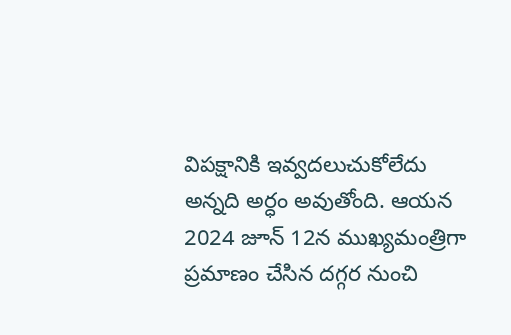విపక్షానికి ఇవ్వదలుచుకోలేదు అన్నది అర్ధం అవుతోంది. ఆయన 2024 జూన్ 12న ముఖ్యమంత్రిగా ప్రమాణం చేసిన దగ్గర నుంచి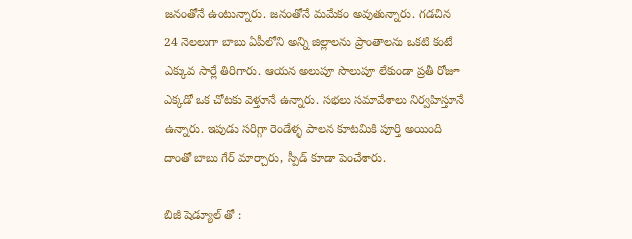జనంతోనే ఉంటున్నారు. జనంతోనే మమేకం అవుతున్నారు. గడచిన 24 నెలలుగా బాబు ఏపీలోని అన్ని జిల్లాలను ప్రాంతాలను ఒకటి కంటే ఎక్కువ సార్లే తిరిగారు. ఆయన అలుపూ సొలుపూ లేకుండా ప్రతీ రోజూ ఎక్కడో ఒక చోటకు వెళ్తూనే ఉన్నారు. సభలు సమావేశాలు నిర్వహిస్తూనే ఉన్నారు. ఇపుడు సరిగ్గా రెండేళ్ళ పాలన కూటమికి పూర్తి అయింది దాంతో బాబు గేర్ మార్చారు, స్పీడ్ కూడా పెంచేశారు.

బిజీ షెడ్యూల్ తో :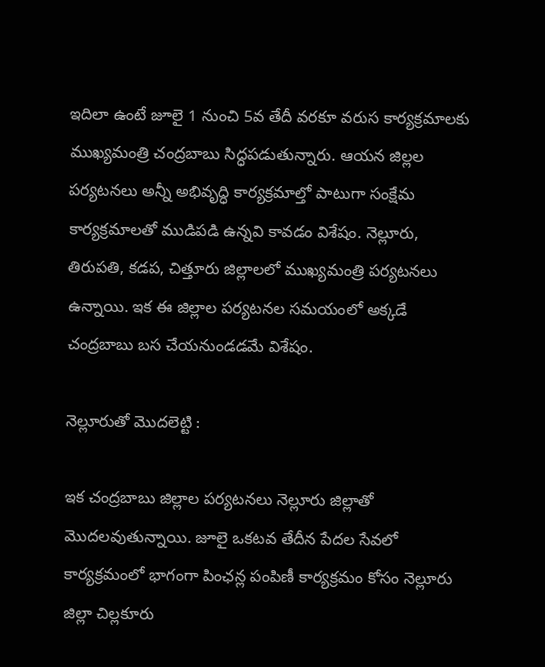ఇదిలా ఉంటే జూలై 1 నుంచి 5వ తేదీ వరకూ వరుస కార్యక్రమాలకు ముఖ్యమంత్రి చంద్రబాబు సిద్ధపడుతున్నారు. ఆయన జిల్లల పర్యటనలు అన్నీ అభివృద్ధి కార్యక్రమాల్తో పాటుగా సంక్షేమ కార్యక్రమాలతో ముడిపడి ఉన్నవి కావడం విశేషం. నెల్లూరు, తిరుపతి, కడప, చిత్తూరు జిల్లాలలో ముఖ్యమంత్రి పర్యటనలు ఉన్నాయి. ఇక ఈ జిల్లాల పర్యటనల సమయంలో అక్కడే చంద్రబాబు బస చేయనుండడమే విశేషం.

నెల్లూరుతో మొదలెట్టి :

ఇక చంద్రబాబు జిల్లాల పర్యటనలు నెల్లూరు జిల్లాతో మొదలవుతున్నాయి. జూలై ఒకటవ తేదీన పేదల సేవలో కార్యక్రమంలో భాగంగా పింఛన్ల పంపిణీ కార్యక్రమం కోసం నెల్లూరు జిల్లా చిల్లకూరు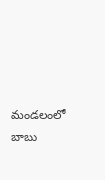మండలంలో బాబు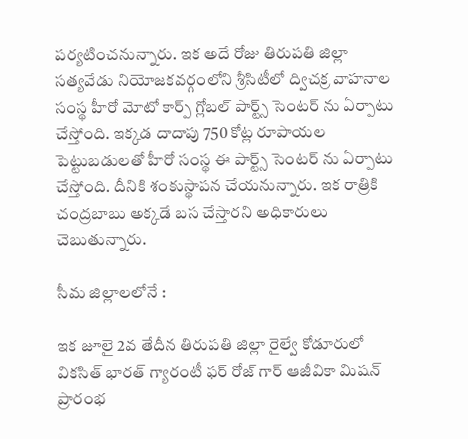పర్యటించనున్నారు. ఇక అదే రోజు తిరుపతి జిల్లా సత్యవేడు నియోజకవర్గంలోని శ్రీసిటీలో ద్విచక్ర వాహనాల సంస్థ హీరో మోటో కార్ప్ గ్లోబల్ పార్ట్స్ సెంటర్ ను ఏర్పాటు చేస్తోంది. ఇక్కడ దాదాపు 750 కోట్ల రూపాయల పెట్టుబడులతో హీరో సంస్థ ఈ పార్ట్స్ సెంటర్ ను ఏర్పాటు చేస్తోంది. దీనికి శంకుస్థాపన చేయనున్నారు. ఇక రాత్రికి చంద్రబాబు అక్కడే బస చేస్తారని అధికారులు చెబుతున్నారు.

సీమ జిల్లాలలోనే :

ఇక జూలై 2వ తేదీన తిరుపతి జిల్లా రైల్వే కోడూరులో వికసిత్ భారత్ గ్యారంటీ ఫర్ రోజ్ గార్ ఆజీవికా మిషన్ ప్రారంభ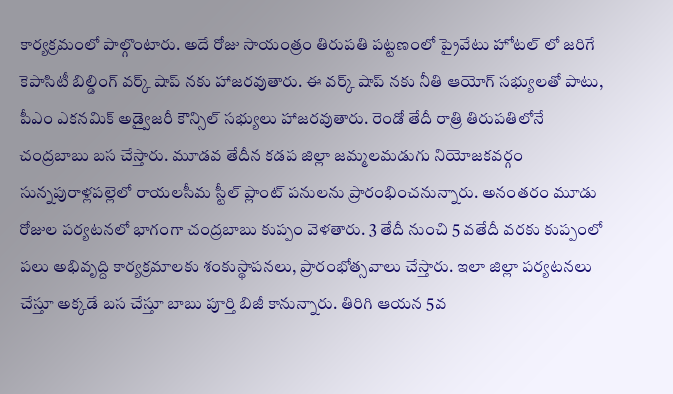కార్యక్రమంలో పాల్గొంటారు. అదే రోజు సాయంత్రం తిరుపతి పట్టణంలో ప్రైవేటు హోటల్ లో జరిగే కెపాసిటీ బిల్డింగ్ వర్క్ షాప్ నకు హాజరవుతారు. ఈ వర్క్ షాప్ నకు నీతి ఆయోగ్ సభ్యులతో పాటు, పీఎం ఎకనమిక్ అడ్వైజరీ కౌన్సిల్ సభ్యులు హాజరవుతారు. రెండో తేదీ రాత్రి తిరుపతిలోనే చంద్రబాబు బస చేస్తారు. మూడవ తేదీన కడప జిల్లా జమ్మలమడుగు నియోజకవర్గం సున్నపురాళ్లపల్లెలో రాయలసీమ స్టీల్ ప్లాంట్ పనులను ప్రారంభించనున్నారు. అనంతరం మూడు రోజుల పర్యటనలో భాగంగా చంద్రబాబు కుప్పం వెళతారు. 3 తేదీ నుంచి 5 వతేదీ వరకు కుప్పంలో పలు అభివృద్ది కార్యక్రమాలకు శంకుస్థాపనలు, ప్రారంభోత్సవాలు చేస్తారు. ఇలా జిల్లా పర్యటనలు చేస్తూ అక్కడే బస చేస్తూ బాబు పూర్తి బిజీ కానున్నారు. తిరిగి ఆయన 5వ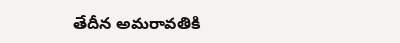తేదీన అమరావతికి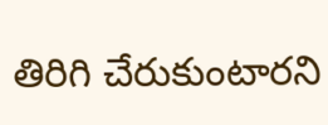తిరిగి చేరుకుంటారని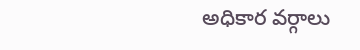అధికార వర్గాలు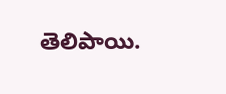తెలిపాయి.